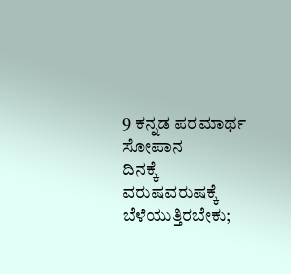9 ಕನ್ನಡ ಪರಮಾರ್ಥ ಸೋಪಾನ
ದಿನಕ್ಕೆ ವರುಷವರುಷಕ್ಕೆ ಬೆಳೆಯುತ್ತಿರಬೇಕು;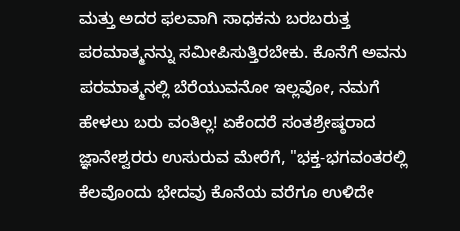ಮತ್ತು ಅದರ ಫಲವಾಗಿ ಸಾಧಕನು ಬರಬರುತ್ತ ಪರಮಾತ್ಮನನ್ನು ಸಮೀಪಿಸುತ್ತಿರಬೇಕು. ಕೊನೆಗೆ ಅವನು ಪರಮಾತ್ಮನಲ್ಲಿ ಬೆರೆಯುವನೋ ಇಲ್ಲವೋ, ನಮಗೆ ಹೇಳಲು ಬರು ವಂತಿಲ್ಲ! ಏಕೆಂದರೆ ಸಂತಶ್ರೇಷ್ಠರಾದ ಜ್ಞಾನೇಶ್ವರರು ಉಸುರುವ ಮೇರೆಗೆ, "ಭಕ್ತ-ಭಗವಂತರಲ್ಲಿ ಕೆಲವೊಂದು ಭೇದವು ಕೊನೆಯ ವರೆಗೂ ಉಳಿದೇ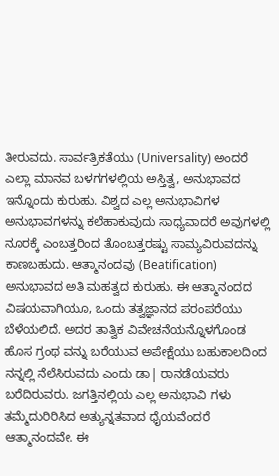ತೀರುವದು. ಸಾರ್ವತ್ರಿಕತೆಯು (Universality) ಅಂದರೆ ಎಲ್ಲಾ ಮಾನವ ಬಳಗಗಳಲ್ಲಿಯ ಅಸ್ತಿತ್ವ, ಅನುಭಾವದ ಇನ್ನೊಂದು ಕುರುಹು. ವಿಶ್ವದ ಎಲ್ಲ ಅನುಭಾವಿಗಳ ಅನುಭಾವಗಳನ್ನು ಕಲೆಹಾಕುವುದು ಸಾಧ್ಯವಾದರೆ ಅವುಗಳಲ್ಲಿ ನೂರಕ್ಕೆ ಎಂಬತ್ತರಿಂದ ತೊಂಬತ್ತರಷ್ಟು ಸಾಮ್ಯವಿರುವದನ್ನು ಕಾಣಬಹುದು. ಆತ್ಮಾನಂದವು (Beatification) ಅನುಭಾವದ ಅತಿ ಮಹತ್ವದ ಕುರುಹು. ಈ ಆತ್ಮಾನಂದದ ವಿಷಯವಾಗಿಯೂ, ಒಂದು ತತ್ವಜ್ಞಾನದ ಪರಂಪರೆಯು ಬೆಳೆಯಲಿದೆ. ಅದರ ತಾತ್ವಿಕ ವಿವೇಚನೆಯನ್ನೊಳಗೊಂಡ ಹೊಸ ಗ್ರಂಥ ವನ್ನು ಬರೆಯುವ ಅಪೇಕ್ಷೆಯು ಬಹುಕಾಲದಿಂದ ನನ್ನಲ್ಲಿ ನೆಲೆಸಿರುವದು ಎಂದು ಡಾ| ರಾನಡೆಯವರು ಬರೆದಿರುವರು. ಜಗತ್ತಿನಲ್ಲಿಯ ಎಲ್ಲ ಅನುಭಾವಿ ಗಳು ತಮ್ಮೆದುರಿರಿಸಿದ ಅತ್ಯುನ್ನತವಾದ ಧೈಯವೆಂದರೆ ಆತ್ಮಾನಂದವೇ. ಈ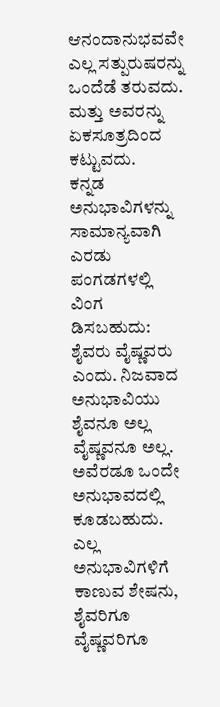ಆನಂದಾನುಭವವೇ ಎಲ್ಲ ಸತ್ಪುರುಷರನ್ನು ಒಂದೆಡೆ ತರುವದು. ಮತ್ತು ಅವರನ್ನು ಏಕಸೂತ್ರದಿಂದ ಕಟ್ಟುವದು.
ಕನ್ನಡ ಅನುಭಾವಿಗಳನ್ನು ಸಾಮಾನ್ಯವಾಗಿ ಎರಡು ಪಂಗಡಗಳಲ್ಲಿ ವಿಂಗ ಡಿಸಬಹುದು: ಶೈವರು ವೈಷ್ಣವರು ಎಂದು. ನಿಜವಾದ ಅನುಭಾವಿಯು ಶೈವನೂ ಅಲ್ಲ ವೈಷ್ಣವನೂ ಅಲ್ಲ. ಅವೆರಡೂ ಒಂದೇ ಅನುಭಾವದಲ್ಲಿ ಕೂಡಬಹುದು. ಎಲ್ಲ ಅನುಭಾವಿಗಳಿಗೆ ಕಾಣುವ ಶೇಷನು, ಶೈವರಿಗೂ ವೈಷ್ಣವರಿಗೂ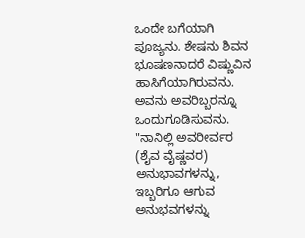ಒಂದೇ ಬಗೆಯಾಗಿ ಪೂಜ್ಯನು. ಶೇಷನು ಶಿವನ ಭೂಷಣನಾದರೆ ವಿಷ್ಣುವಿನ ಹಾಸಿಗೆಯಾಗಿರುವನು. ಅವನು ಅವರಿಬ್ಬರನ್ನೂ ಒಂದುಗೂಡಿಸುವನು. "ನಾನಿಲ್ಲಿ ಅವರೀರ್ವರ (ಶೈವ ವೈಷ್ಣವರ) ಅನುಭಾವಗಳನ್ನು, ಇಬ್ಬರಿಗೂ ಆಗುವ ಅನುಭವಗಳನ್ನು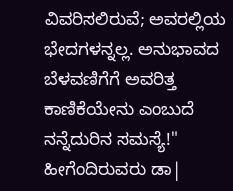ವಿವರಿಸಲಿರುವೆ; ಅವರಲ್ಲಿಯ ಭೇದಗಳನ್ನಲ್ಲ. ಅನುಭಾವದ ಬೆಳವಣಿಗೆಗೆ ಅವರಿತ್ತ ಕಾಣಿಕೆಯೇನು ಎಂಬುದೆ ನನ್ನೆದುರಿನ ಸಮಸ್ಯೆ!" ಹೀಗೆಂದಿರುವರು ಡಾ|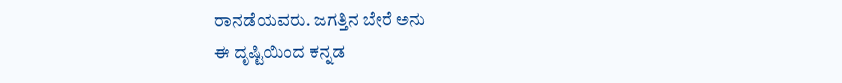ರಾನಡೆಯವರು. ಜಗತ್ತಿನ ಬೇರೆ ಅನು
ಈ ದೃಷ್ಟಿಯಿಂದ ಕನ್ನಡ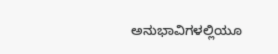ಅನುಭಾವಿಗಳಲ್ಲಿಯೂ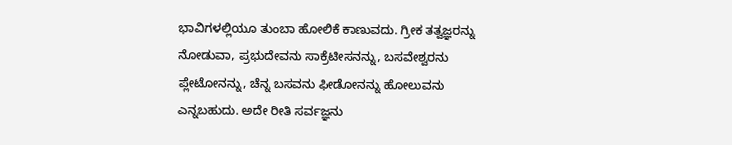ಭಾವಿಗಳಲ್ಲಿಯೂ ತುಂಬಾ ಹೋಲಿಕೆ ಕಾಣುವದು. ಗ್ರೀಕ ತತ್ವಜ್ಞರನ್ನು ನೋಡುವಾ, ಪ್ರಭುದೇವನು ಸಾಕ್ರೆಟೀಸನನ್ನು, ಬಸವೇಶ್ವರನು ಪ್ಲೇಟೋನನ್ನು, ಚೆನ್ನ ಬಸವನು ಫೀಡೋನನ್ನು ಹೋಲುವನು ಎನ್ನಬಹುದು. ಅದೇ ರೀತಿ ಸರ್ವಜ್ಞನು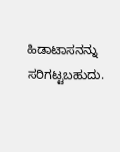ಹಿಡಾಟಾಸನನ್ನು ಸರಿಗಟ್ಟಬಹುದು.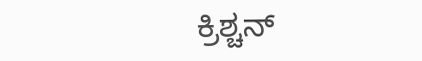ಕ್ರಿಶ್ಚನ್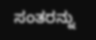ಸಂತರನ್ನು